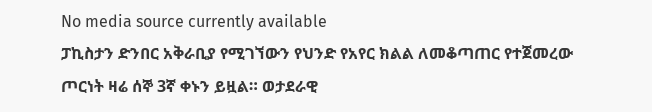No media source currently available
ፓኪስታን ድንበር አቅራቢያ የሚገኘውን የህንድ የአየር ክልል ለመቆጣጠር የተጀመረው ጦርነት ዛሬ ሰኞ 3ኛ ቀኑን ይዟል። ወታደራዊ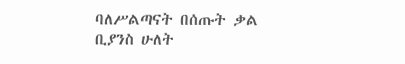ባለሥልጣናት በሰጡት ቃል ቢያንስ ሁለት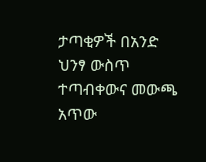ታጣቂዎች በአንድ ህንፃ ውስጥ ተጣብቀውና መውጫ አጥው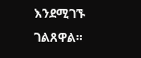እንደሚገኙ ገልጸዋል።